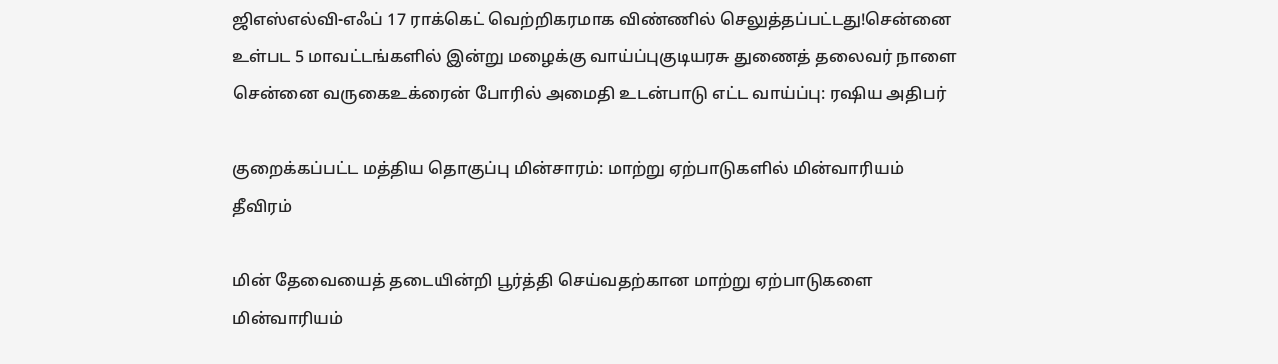ஜிஎஸ்எல்வி-எஃப் 17 ராக்கெட் வெற்றிகரமாக விண்ணில் செலுத்தப்பட்டது!சென்னை உள்பட 5 மாவட்டங்களில் இன்று மழைக்கு வாய்ப்புகுடியரசு துணைத் தலைவர் நாளை சென்னை வருகைஉக்ரைன் போரில் அமைதி உடன்பாடு எட்ட வாய்ப்பு: ரஷிய அதிபர்

குறைக்கப்பட்ட மத்திய தொகுப்பு மின்சாரம்: மாற்று ஏற்பாடுகளில் மின்வாரியம் தீவிரம்

மின் தேவையைத் தடையின்றி பூர்த்தி செய்வதற்கான மாற்று ஏற்பாடுகளை மின்வாரியம்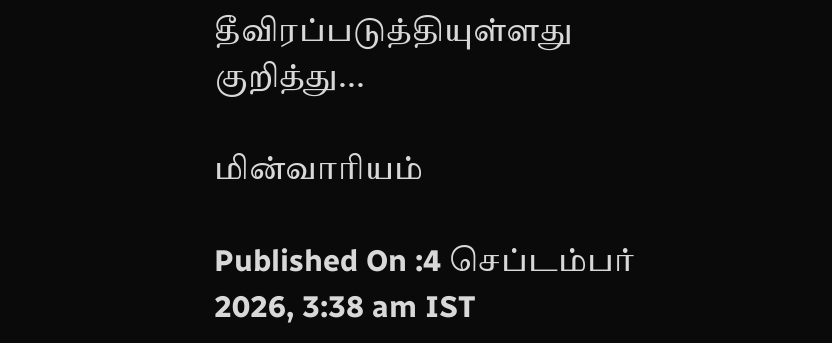தீவிரப்படுத்தியுள்ளது குறித்து...

மின்வாரியம்

Published On :4 செப்டம்பர் 2026, 3:38 am IST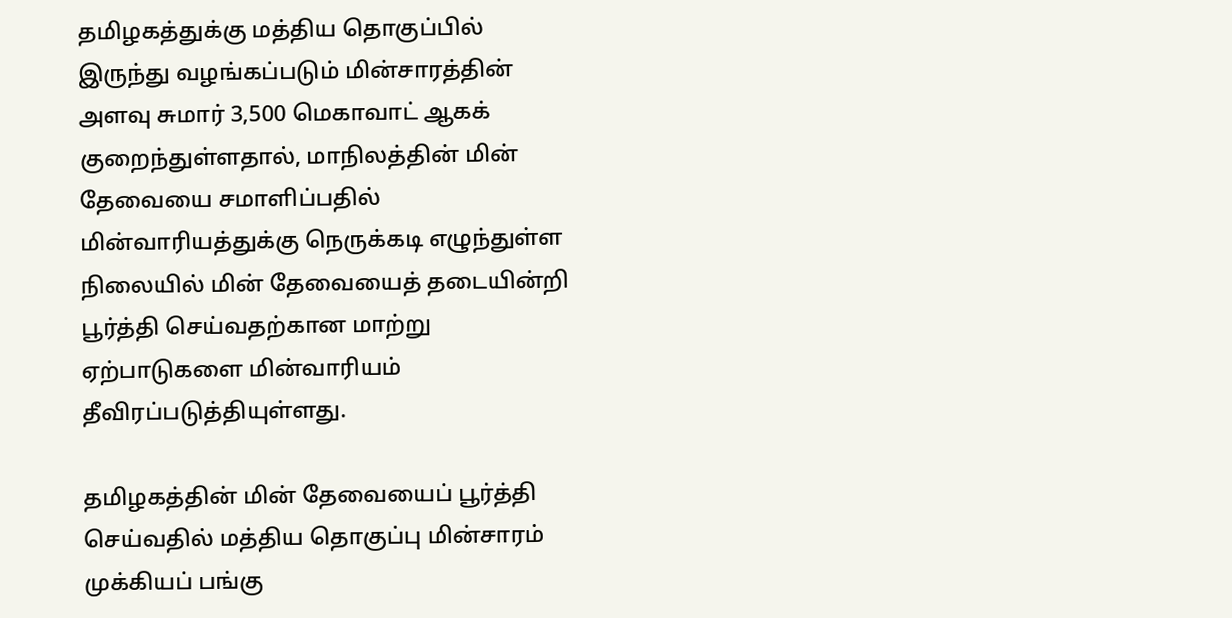தமிழகத்துக்கு மத்திய தொகுப்பில் இருந்து வழங்கப்படும் மின்சாரத்தின் அளவு சுமார் 3,500 மெகாவாட் ஆகக் குறைந்துள்ளதால், மாநிலத்தின் மின் தேவையை சமாளிப்பதில் மின்வாரியத்துக்கு நெருக்கடி எழுந்துள்ள நிலையில் மின் தேவையைத் தடையின்றி பூர்த்தி செய்வதற்கான மாற்று ஏற்பாடுகளை மின்வாரியம் தீவிரப்படுத்தியுள்ளது.

தமிழகத்தின் மின் தேவையைப் பூர்த்தி செய்வதில் மத்திய தொகுப்பு மின்சாரம் முக்கியப் பங்கு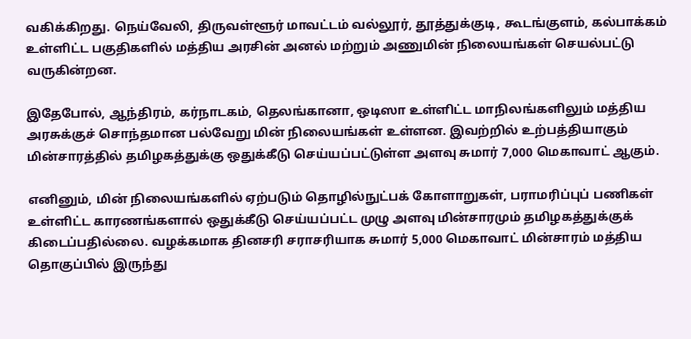வகிக்கிறது. நெய்வேலி, திருவள்ளூர் மாவட்டம் வல்லூர், தூத்துக்குடி, கூடங்குளம், கல்பாக்கம் உள்ளிட்ட பகுதிகளில் மத்திய அரசின் அனல் மற்றும் அணுமின் நிலையங்கள் செயல்பட்டு வருகின்றன.

இதேபோல், ஆந்திரம், கர்நாடகம், தெலங்கானா, ஒடிஸா உள்ளிட்ட மாநிலங்களிலும் மத்திய அரசுக்குச் சொந்தமான பல்வேறு மின் நிலையங்கள் உள்ளன. இவற்றில் உற்பத்தியாகும் மின்சாரத்தில் தமிழகத்துக்கு ஒதுக்கீடு செய்யப்பட்டுள்ள அளவு சுமார் 7,000 மெகாவாட் ஆகும்.

எனினும், மின் நிலையங்களில் ஏற்படும் தொழில்நுட்பக் கோளாறுகள், பராமரிப்புப் பணிகள் உள்ளிட்ட காரணங்களால் ஒதுக்கீடு செய்யப்பட்ட முழு அளவு மின்சாரமும் தமிழகத்துக்குக் கிடைப்பதில்லை. வழக்கமாக தினசரி சராசரியாக சுமார் 5,000 மெகாவாட் மின்சாரம் மத்திய தொகுப்பில் இருந்து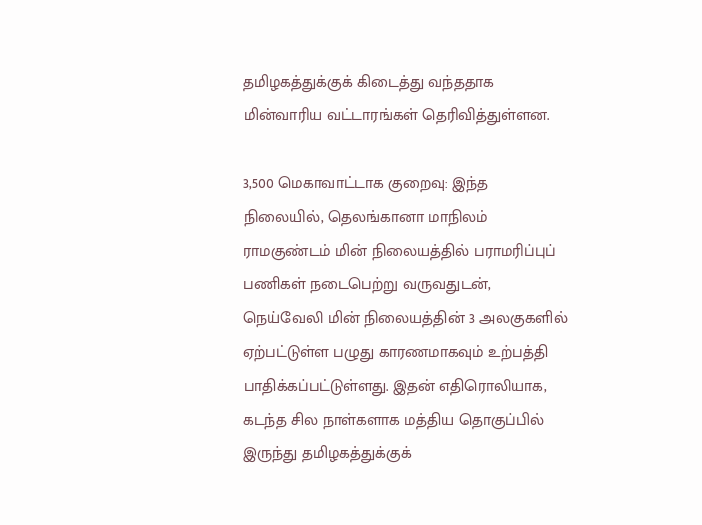தமிழகத்துக்குக் கிடைத்து வந்ததாக மின்வாரிய வட்டாரங்கள் தெரிவித்துள்ளன.

3,500 மெகாவாட்டாக குறைவு: இந்த நிலையில், தெலங்கானா மாநிலம் ராமகுண்டம் மின் நிலையத்தில் பராமரிப்புப் பணிகள் நடைபெற்று வருவதுடன், நெய்வேலி மின் நிலையத்தின் 3 அலகுகளில் ஏற்பட்டுள்ள பழுது காரணமாகவும் உற்பத்தி பாதிக்கப்பட்டுள்ளது. இதன் எதிரொலியாக, கடந்த சில நாள்களாக மத்திய தொகுப்பில் இருந்து தமிழகத்துக்குக்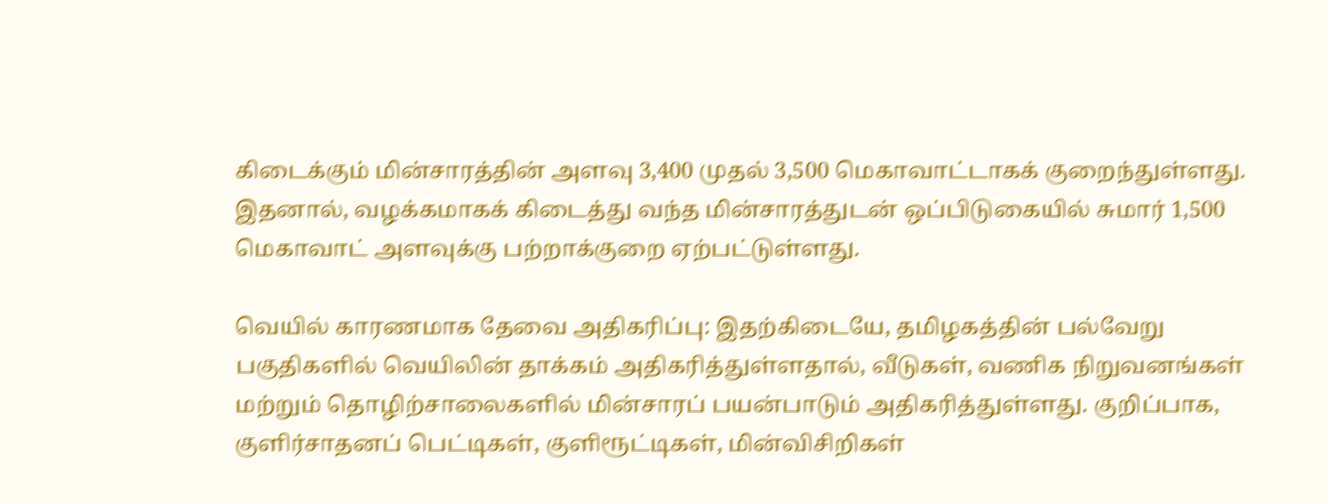கிடைக்கும் மின்சாரத்தின் அளவு 3,400 முதல் 3,500 மெகாவாட்டாகக் குறைந்துள்ளது. இதனால், வழக்கமாகக் கிடைத்து வந்த மின்சாரத்துடன் ஒப்பிடுகையில் சுமார் 1,500 மெகாவாட் அளவுக்கு பற்றாக்குறை ஏற்பட்டுள்ளது.

வெயில் காரணமாக தேவை அதிகரிப்பு: இதற்கிடையே, தமிழகத்தின் பல்வேறு பகுதிகளில் வெயிலின் தாக்கம் அதிகரித்துள்ளதால், வீடுகள், வணிக நிறுவனங்கள் மற்றும் தொழிற்சாலைகளில் மின்சாரப் பயன்பாடும் அதிகரித்துள்ளது. குறிப்பாக, குளிர்சாதனப் பெட்டிகள், குளிரூட்டிகள், மின்விசிறிகள்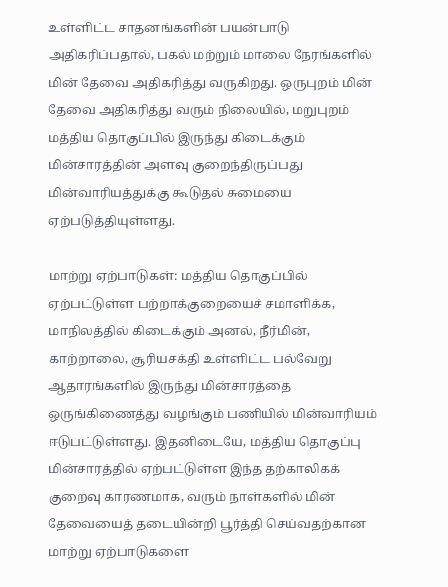உள்ளிட்ட சாதனங்களின் பயன்பாடு அதிகரிப்பதால், பகல் மற்றும் மாலை நேரங்களில் மின் தேவை அதிகரித்து வருகிறது. ஒருபுறம் மின் தேவை அதிகரித்து வரும் நிலையில், மறுபுறம் மத்திய தொகுப்பில் இருந்து கிடைக்கும் மின்சாரத்தின் அளவு குறைந்திருப்பது மின்வாரியத்துக்கு கூடுதல் சுமையை ஏற்படுத்தியுள்ளது.

மாற்று ஏற்பாடுகள்: மத்திய தொகுப்பில் ஏற்பட்டுள்ள பற்றாக்குறையைச் சமாளிக்க, மாநிலத்தில் கிடைக்கும் அனல், நீர்மின், காற்றாலை, சூரியசக்தி உள்ளிட்ட பல்வேறு ஆதாரங்களில் இருந்து மின்சாரத்தை ஒருங்கிணைத்து வழங்கும் பணியில் மின்வாரியம் ஈடுபட்டுள்ளது. இதனிடையே, மத்திய தொகுப்பு மின்சாரத்தில் ஏற்பட்டுள்ள இந்த தற்காலிகக் குறைவு காரணமாக, வரும் நாள்களில் மின் தேவையைத் தடையின்றி பூர்த்தி செய்வதற்கான மாற்று ஏற்பாடுகளை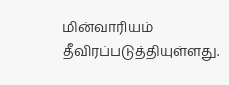மின்வாரியம் தீவிரப்படுத்தியுள்ளது.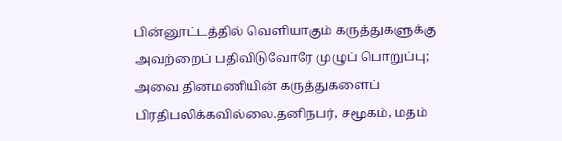பின்னூட்டத்தில் வெளியாகும் கருத்துகளுக்கு அவற்றைப் பதிவிடுவோரே முழுப் பொறுப்பு; அவை தினமணியின் கருத்துகளைப் பிரதிபலிக்கவில்லை.தனிநபர், சமூகம், மதம்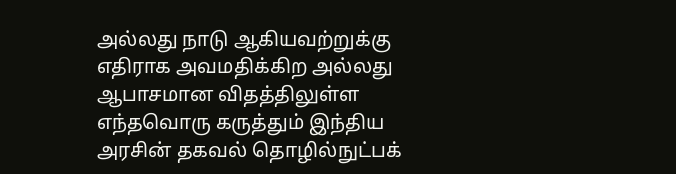அல்லது நாடு ஆகியவற்றுக்கு எதிராக அவமதிக்கிற அல்லது ஆபாசமான விதத்திலுள்ள எந்தவொரு கருத்தும் இந்திய அரசின் தகவல் தொழில்நுட்பக்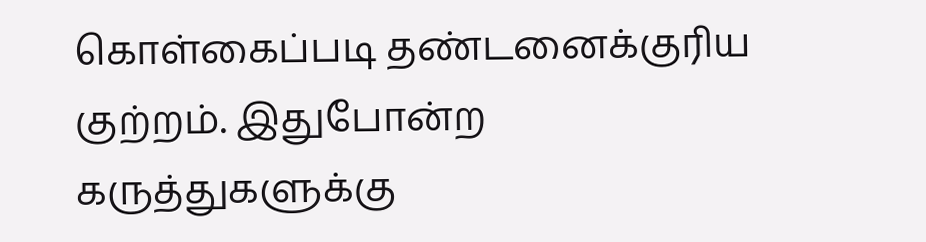கொள்கைப்படி தண்டனைக்குரிய குற்றம். இதுபோன்ற கருத்துகளுக்கு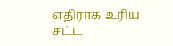எதிராக உரிய சட்ட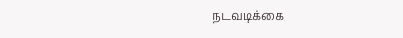நடவடிக்கை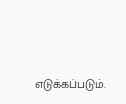எடுக்கப்படும்.